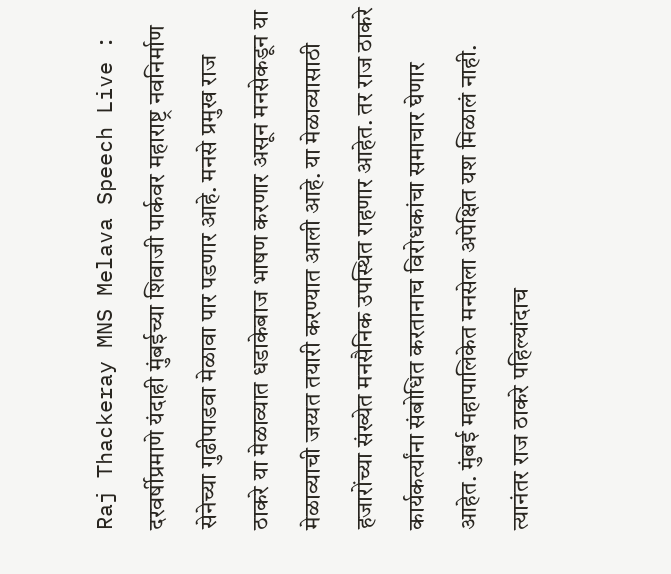Raj Thackeray MNS Melava Speech Live : दरवर्षीप्रमाणे यंदाही मुंबईच्या शिवाजी पार्कवर महाराष्ट्र नवनिर्माण सेनेच्या गुढीपाडवा मेळावा पार पडणार आहे. मनसे प्रमुख राज ठाकरे या मेळाव्यात धडाकेबाज भाषण करणार असून मनसेकडून या मेळाव्याची जय्यत तयारी करण्यात आली आहे. या मेळाव्यासाठी हजारोंच्या संख्येत मनसैनिक उपस्थित राहणार आहेत. तर राज ठाकरे कार्यकर्त्यांना संबोधित करतानाच विरोधकांचा समाचार घेणार आहेत. मुंबई महापालिकेत मनसेला अपेक्षित यश मिळालं नाही. त्यानंतर राज ठाकरे पहिल्यांदाच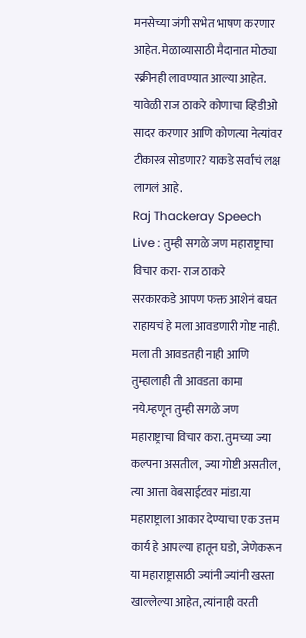मनसेच्या जंगी सभेत भाषण करणार आहेत. मेळाव्यासाठी मैदानात मोठ्या स्क्रीनही लावण्यात आल्या आहेत. यावेळी राज ठाकरे कोणाचा व्हिडीओ सादर करणार आणि कोणत्या नेत्यांवर टीकास्त्र सोडणार? याकडे सर्वांचं लक्ष लागलं आहे.
Raj Thackeray Speech Live : तुम्ही सगळे जण महाराष्ट्राचा विचार करा- राज ठाकरे
सरकारकडे आपण फक्त आशेनं बघत राहायचं हे मला आवडणारी गोष्ट नाही. मला ती आवडतही नाही आणि तुम्हालाही ती आवडता कामा नये.म्हणून तुम्ही सगळे जण महाराष्ट्राचा विचार करा. तुमच्या ज्या कल्पना असतील, ज्या गोष्टी असतील, त्या आत्ता वेबसाईटवर मांडा.या महाराष्ट्राला आकार देण्याचा एक उत्तम कार्य हे आपल्या हातून घडो, जेणेकरून या महाराष्ट्रासाठी ज्यांनी ज्यांनी खस्ता खाल्लेल्या आहेत, त्यांनाही वरती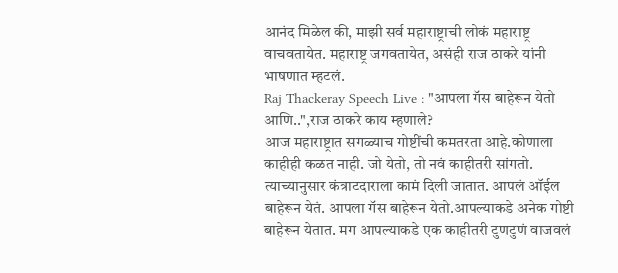आनंद मिळेल की, माझी सर्व महाराष्ट्राची लोकं महाराष्ट्र वाचवतायेत. महाराष्ट्र जगवतायेत, असंही राज ठाकरे यांनी भाषणात म्हटलं.
Raj Thackeray Speech Live : "आपला गॅस बाहेरून येतो आणि..",राज ठाकरे काय म्हणाले?
आज महाराष्ट्रात सगळ्याच गोष्टींची कमतरता आहे.कोणाला काहीही कळत नाही. जो येतो, तो नवं काहीतरी सांगतो. त्याच्यानुसार कंत्राटदाराला कामं दिली जातात. आपलं ऑईल बाहेरून येतं. आपला गॅस बाहेरून येतो.आपल्याकडे अनेक गोष्टी बाहेरून येतात. मग आपल्याकडे एक काहीतरी टुणटुणं वाजवलं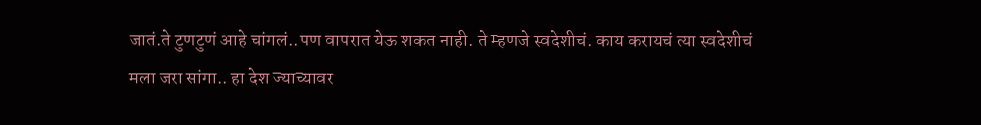जातं.ते टुणटुणं आहे चांगलं..पण वापरात येऊ शकत नाही. ते म्हणजे स्वदेशीचं. काय करायचं त्या स्वदेशीचं मला जरा सांगा.. हा देश ज्याच्यावर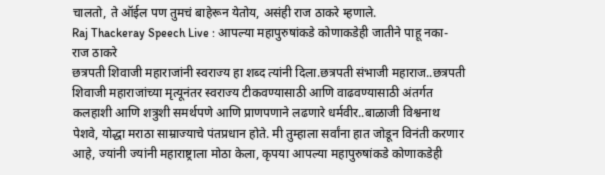चालतो, ते ऑईल पण तुमचं बाहेरून येतोय, असंही राज ठाकरे म्हणाले.
Raj Thackeray Speech Live : आपल्या महापुरुषांकडे कोणाकडेही जातीने पाहू नका- राज ठाकरे
छत्रपती शिवाजी महाराजांनी स्वराज्य हा शब्द त्यांनी दिला.छत्रपती संभाजी महाराज..छत्रपती शिवाजी महाराजांच्या मृत्यूनंतर स्वराज्य टीकवण्यासाठी आणि वाढवण्यासाठी अंतर्गत कलहाशी आणि शत्रुशी समर्थपणे आणि प्राणपणाने लढणारे धर्मवीर..बाळाजी विश्वनाथ पेशवे, योद्धा मराठा साम्राज्याचे पंतप्रधान होते. मी तुम्हाला सर्वांना हात जोडून विनंती करणार आहे, ज्यांनी ज्यांनी महाराष्ट्राला मोठा केला, कृपया आपल्या महापुरुषांकडे कोणाकडेही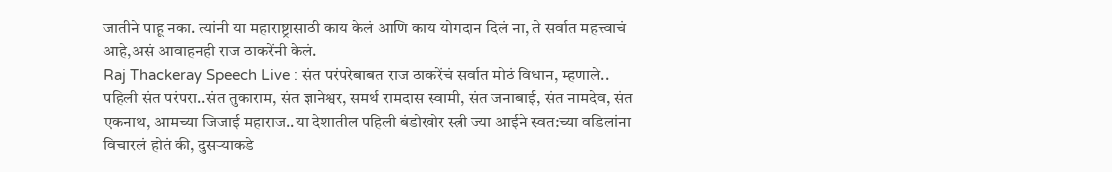जातीने पाहू नका. त्यांनी या महाराष्ट्रासाठी काय केलं आणि काय योगदान दिलं ना, ते सर्वात महत्त्वाचं आहे,असं आवाहनही राज ठाकरेंनी केलं.
Raj Thackeray Speech Live : संत परंपरेबाबत राज ठाकरेंचं सर्वात मोठं विधान, म्हणाले..
पहिली संत परंपरा..संत तुकाराम, संत ज्ञानेश्वर, समर्थ रामदास स्वामी, संत जनाबाई, संत नामदेव, संत एकनाथ, आमच्या जिजाई महाराज..या देशातील पहिली बंडोखोर स्त्री ज्या आईने स्वत:च्या वडिलांना विचारलं होतं की, दुसऱ्याकडे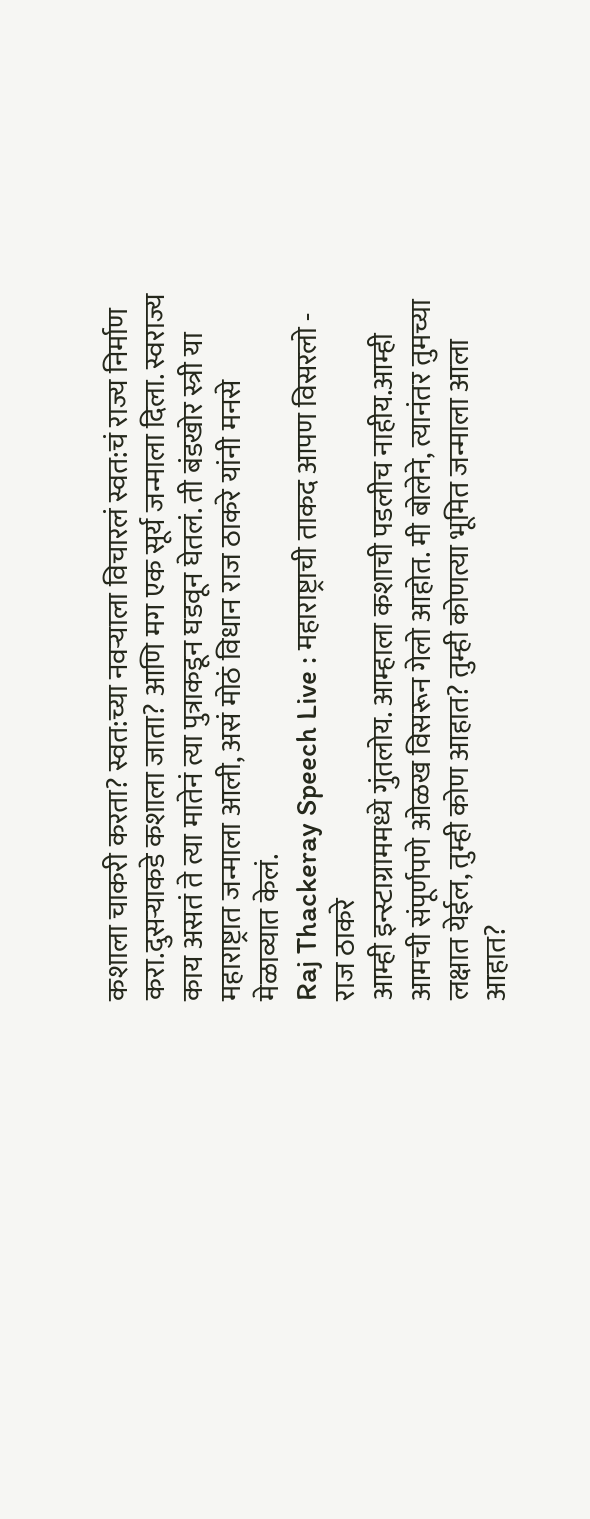कशाला चाकरी करता? स्वत:च्या नवऱ्याला विचारलं स्वत:चं राज्य निर्माण करा.दुसऱ्याकडे कशाला जाता? आणि मग एक सूर्य जन्माला दिला. स्वराज्य काय असतं ते त्या मातेनं त्या पुत्राकडून घडवून घेतलं. ती बंडखोर स्त्री या महाराष्ट्रात जन्माला आली, असं मोठं विधान राज ठाकरे यांनी मनसे मेळाव्यात केलं.
Raj Thackeray Speech Live : महाराष्ट्राची ताकद आपण विसरलो - राज ठाकरे
आम्ही इन्स्टाग्राममध्ये गुंतलोय. आम्हाला कशाची पडलीच नाहीय.आम्ही आमची संपूर्णपणे ओळख विसरून गेलो आहोत. मी बोलेने, त्यानंतर तुमच्या लक्षात येईल, तुम्ही कोण आहात? तुम्ही कोणत्या भूमित जन्माला आला आहात?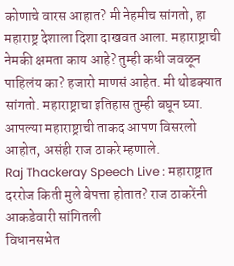कोणाचे वारस आहात? मी नेहमीच सांगतो, हा महाराष्ट्र देशाला दिशा दाखवत आला. महाराष्ट्राची नेमकी क्षमता काय आहे? तुम्ही कधी जवळून पाहिलंय का? हजारो माणसं आहेत. मी थोडक्यात सांगतो. महाराष्ट्राचा इतिहास तुम्ही बघून घ्या. आपल्या महाराष्ट्राची ताकद आपण विसरलो आहोत, असंही राज ठाकरे म्हणाले.
Raj Thackeray Speech Live : महाराष्ट्रात दररोज किती मुले बेपत्ता होतात? राज ठाकरेंनी आकडेवारी सांगितली
विधानसभेत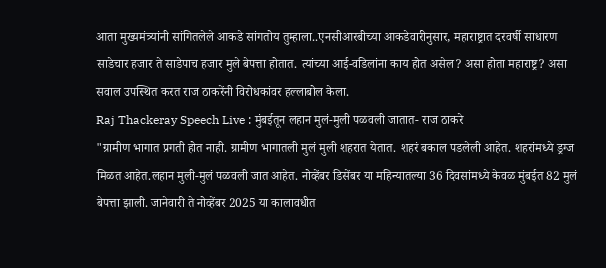आता मुख्यमंत्र्यांनी सांगितलेले आकडे सांगतोय तुम्हाला..एनसीआरबीच्या आकडेवारीनुसार, महाराष्ट्रात दरवर्षी साधारण साडेचार हजार ते साडेपाच हजार मुले बेपत्ता होतात. त्यांच्या आई-वडिलांना काय होत असेल? असा होता महाराष्ट्र? असा सवाल उपस्थित करत राज ठाकरेंनी विरोधकांवर हल्लाबोल केला.
Raj Thackeray Speech Live : मुंबईतून लहान मुलं-मुली पळवली जातात- राज ठाकरे
"ग्रामीण भागात प्रगती होत नाही. ग्रामीण भागातली मुलं मुली शहरात येतात. शहरं बकाल पडलेली आहेत. शहरांमध्ये ड्रग्ज मिळत आहेत.लहान मुली-मुलं पळवली जात आहेत. नोव्हेंबर डिसेंबर या महिन्यातल्या 36 दिवसांमध्ये केवळ मुंबईत 82 मुलं बेपत्ता झाली. जानेवारी ते नोव्हेंबर 2025 या कालावधीत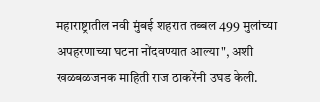महाराष्ट्रातील नवी मुंबई शहरात तब्बल 499 मुलांच्या अपहरणाच्या घटना नोंदवण्यात आल्या", अशी खळबळजनक माहिती राज ठाकरेंनी उघड केली.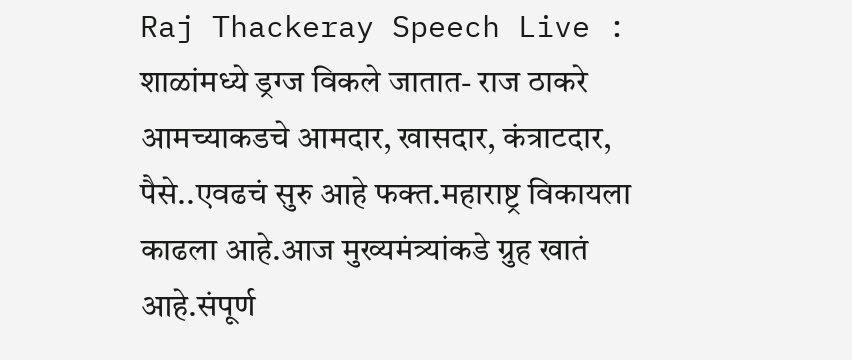Raj Thackeray Speech Live : शाळांमध्ये ड्रग्ज विकले जातात- राज ठाकरे
आमच्याकडचे आमदार, खासदार, कंत्राटदार, पैसे..एवढचं सुरु आहे फक्त.महाराष्ट्र विकायला काढला आहे.आज मुख्यमंत्र्यांकडे ग्रुह खातं आहे.संपूर्ण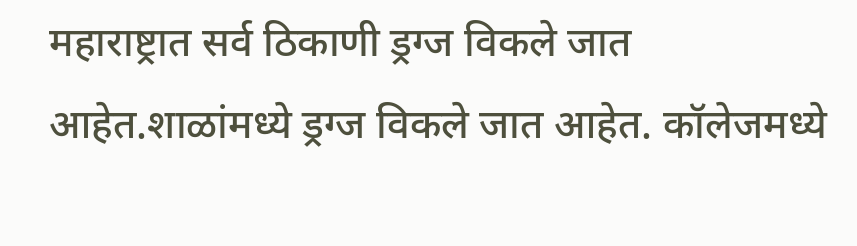महाराष्ट्रात सर्व ठिकाणी ड्रग्ज विकले जात आहेत.शाळांमध्ये ड्रग्ज विकले जात आहेत. कॉलेजमध्ये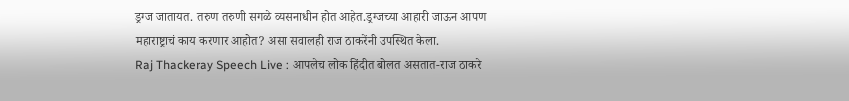ड्रग्ज जातायत. तरुण तरुणी सगळे व्यसनाधीन होत आहेत.ड्रग्जच्या आहारी जाऊन आपण महाराष्ट्राचं काय करणार आहोत? असा सवालही राज ठाकरेंनी उपस्थित केला.
Raj Thackeray Speech Live : आपलेच लोक हिंदीत बोलत असतात-राज ठाकरे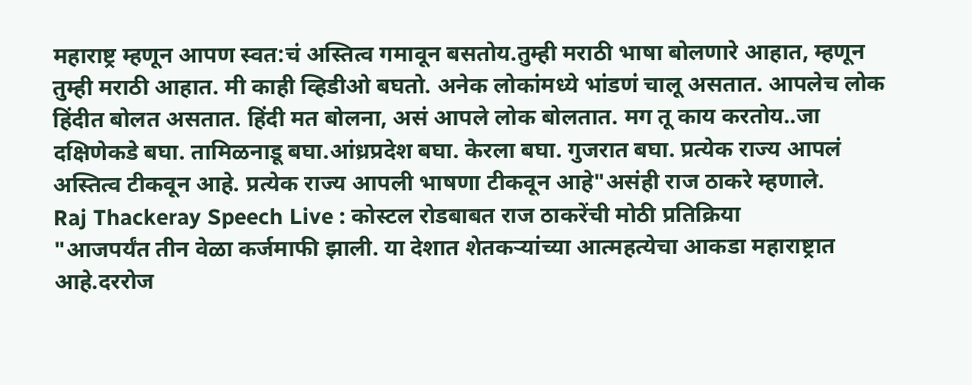महाराष्ट्र म्हणून आपण स्वत:चं अस्तित्व गमावून बसतोय.तुम्ही मराठी भाषा बोलणारे आहात, म्हणून तुम्ही मराठी आहात. मी काही व्हिडीओ बघतो. अनेक लोकांमध्ये भांडणं चालू असतात. आपलेच लोक हिंदीत बोलत असतात. हिंदी मत बोलना, असं आपले लोक बोलतात. मग तू काय करतोय..जा दक्षिणेकडे बघा. तामिळनाडू बघा.आंध्रप्रदेश बघा. केरला बघा. गुजरात बघा. प्रत्येक राज्य आपलं अस्तित्व टीकवून आहे. प्रत्येक राज्य आपली भाषणा टीकवून आहे"असंही राज ठाकरे म्हणाले.
Raj Thackeray Speech Live : कोस्टल रोडबाबत राज ठाकरेंची मोठी प्रतिक्रिया
"आजपर्यंत तीन वेळा कर्जमाफी झाली. या देशात शेतकऱ्यांच्या आत्महत्येचा आकडा महाराष्ट्रात आहे.दररोज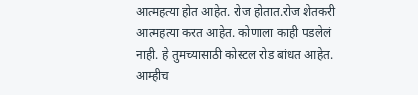आत्महत्या होत आहेत. रोज होतात.रोज शेतकरी आत्महत्या करत आहेत. कोणाला काही पडलेलं नाही. हे तुमच्यासाठी कोस्टल रोड बांधत आहेत. आम्हीच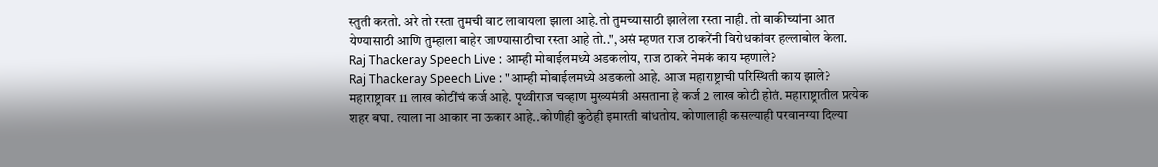स्तुती करतो. अरे तो रस्ता तुमची वाट लावायला झाला आहे.तो तुमच्यासाठी झालेला रस्ता नाही. तो बाकीच्यांना आत येण्यासाठी आणि तुम्हाला बाहेर जाण्यासाठीचा रस्ता आहे तो..",असं म्हणत राज ठाकरेंनी विरोधकांवर हल्लाबोल केला.
Raj Thackeray Speech Live : आम्ही मोबाईलमध्ये अडकलोय, राज ठाकरे नेमकं काय म्हणाले?
Raj Thackeray Speech Live : "आम्ही मोबाईलमध्ये अडकलो आहे. आज महाराष्ट्राची परिस्थिती काय झाले? महाराष्ट्रावर 11 लाख कोटींचं कर्ज आहे. पृथ्वीराज चव्हाण मुख्यमंत्री असताना हे कर्ज 2 लाख कोटी होतं. महाराष्ट्रातील प्रत्येक शहर बघा. त्याला ना आकार ना ऊकार आहे..कोणीही कुठेही इमारती बांधतोय. कोणालाही कसल्याही परवानग्या दिल्या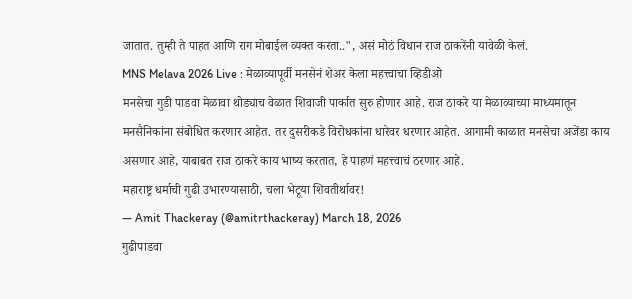जातात. तुम्ही ते पाहत आणि राग मोबाईल व्यक्त करता..", असं मोठं विधान राज ठाकरेंनी यावेळी केलं.
MNS Melava 2026 Live : मेळाव्यापूर्वी मनसेनं शेअर केला महत्त्वाचा व्हिडीओ
मनसेचा गुडी पाडवा मेळावा थोड्याच वेळात शिवाजी पार्कात सुरु होणार आहे. राज ठाकरे या मेळाव्याच्या माध्यमातून मनसैनिकांना संबोधित करणार आहेत. तर दुसरीकडे विरोधकांना धारेवर धरणार आहेत. आगामी काळात मनसेचा अजेंडा काय असणार आहे, याबाबत राज ठाकरे काय भाष्य करतात, हे पाहणं महत्त्वाचं ठरणार आहे.
महाराष्ट्र धर्माची गुढी उभारण्यासाठी, चला भेटूया शिवतीर्थावर!
— Amit Thackeray (@amitrthackeray) March 18, 2026
गुढीपाडवा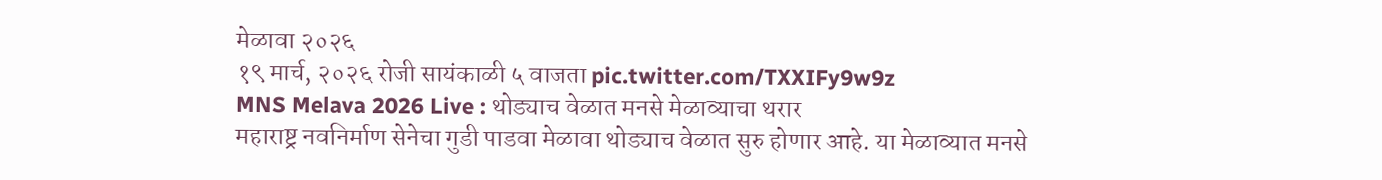मेळावा २०२६
१९ मार्च, २०२६ रोजी सायंकाळी ५ वाजता pic.twitter.com/TXXIFy9w9z
MNS Melava 2026 Live : थोड्याच वेळात मनसे मेळाव्याचा थरार
महाराष्ट्र नवनिर्माण सेनेचा गुडी पाडवा मेळावा थोड्याच वेळात सुरु होणार आहे. या मेळाव्यात मनसे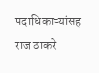पदाधिकाऱ्यांसह राज ठाकरे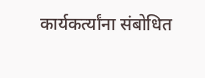कार्यकर्त्यांना संबोधित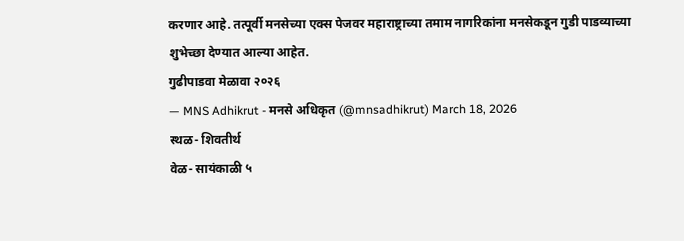करणार आहे. तत्पूर्वी मनसेच्या एक्स पेजवर महाराष्ट्राच्या तमाम नागरिकांना मनसेकडून गुडी पाडव्याच्या शुभेच्छा देण्यात आल्या आहेत.
गुढीपाडवा मेळावा २०२६
— MNS Adhikrut - मनसे अधिकृत (@mnsadhikrut) March 18, 2026
स्थळ- शिवतीर्थ
वेळ- सायंकाळी ५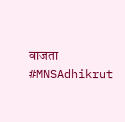वाजता #MNSAdhikrut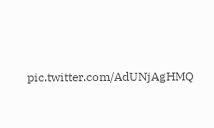pic.twitter.com/AdUNjAgHMQ